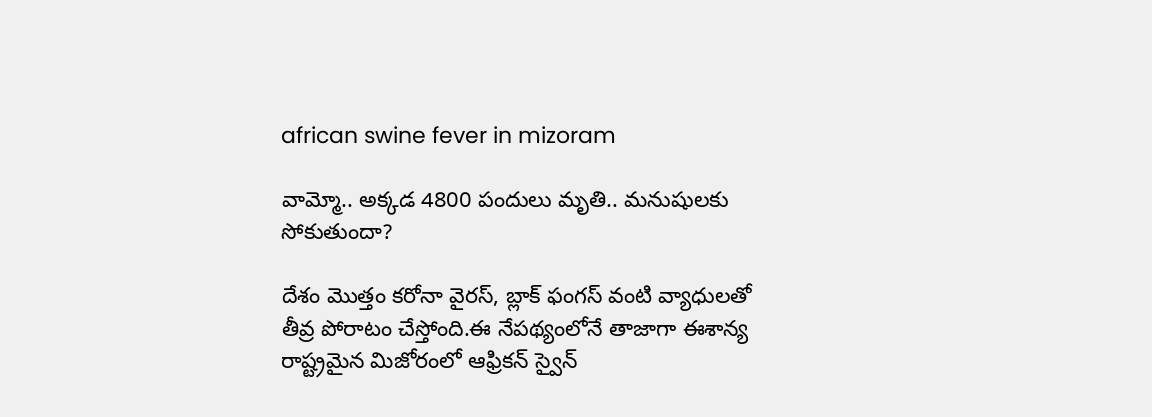african swine fever in mizoram

వామ్మో.. అక్కడ 4800 పందులు మృతి.. మనుషులకు సోకుతుందా?

దేశం మొత్తం కరోనా వైరస్, బ్లాక్ ఫంగస్ వంటి వ్యాధులతో తీవ్ర పోరాటం చేస్తోంది.ఈ నేపథ్యంలోనే తాజాగా ఈశాన్య రాష్ట్రమైన మిజోరంలో ఆఫ్రికన్‌ స్వైన్‌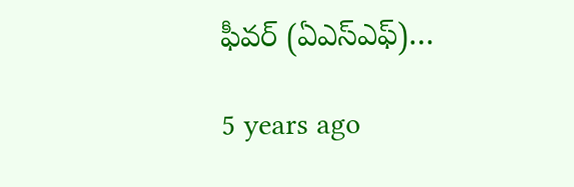ఫీవర్‌ (ఏఎస్‌ఎఫ్‌)…

5 years ago